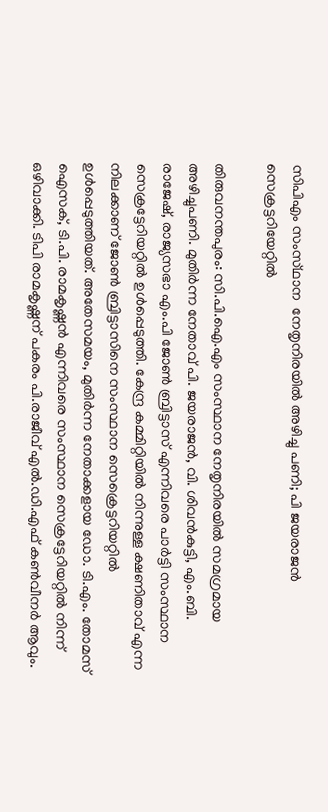സിപിഎം സംസ്‌ഥാന  നേതൃനിരയിൽ അഴിച്ചു പണി; പി ജയരാജൻ സെക്രട്ടറിയേറ്റിൽ

തിരുവനന്തപുരം: സി.പി.ഐ.എം സംസ്ഥാന നേതൃനിരയിൽ സമഗ്രമായ അഴിച്ചുപണി. മുതിർന്ന നേതാവ് പി. ജയരാജൻ, വി. ശിവൻകുട്ടി, എം.ബി. രാജേഷ്, രാജ്യസഭാ എം.പി ജോൺ ബ്രിട്ടാസ് എന്നിവരെ പാർട്ടി സംസ്ഥാന സെക്രട്ടേറിയറ്റിൽ ഉൾപ്പെടുത്തി. കേന്ദ്ര കമ്മിറ്റിയിൽ നിന്നുള്ള ക്ഷണിതാവ് എന്ന നിലക്കാണ് ജോൺ ബ്രിട്ടാസിനെ സംസ്ഥാന സെക്രെട്ടറിയറ്റിൽ ഉൾപ്പെടുത്തിയത്. അതേസമയം, മുതിർന്ന നേതാക്കളായ ഡോ. ടി.എം. തോമസ് ഐസക്, ടി.പി. രാമകൃഷ്ണൻ എന്നിവരെ സംസ്ഥാന സെക്രട്ടേറിയറ്റിൽ നിന്ന് ഒഴിവാക്കി. ടിപി രാമകൃഷ്ണന് പകരം പി.രാജീവ് എൽ.ഡി.എഫ് കൺവീനർ ആവും.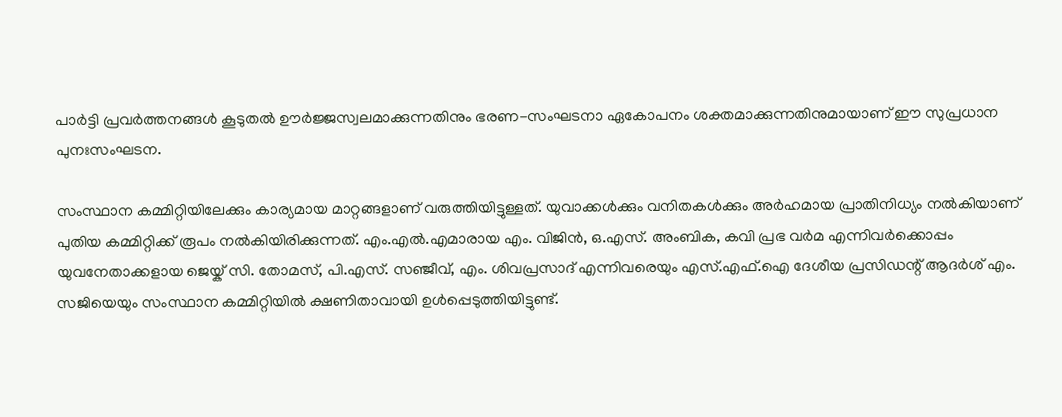പാർട്ടി പ്രവർത്തനങ്ങൾ കൂടുതൽ ഊർജ്ജസ്വലമാക്കുന്നതിനും ഭരണ-സംഘടനാ ഏകോപനം ശക്തമാക്കുന്നതിനുമായാണ് ഈ സുപ്രധാന പുനഃസംഘടന.

സംസ്ഥാന കമ്മിറ്റിയിലേക്കും കാര്യമായ മാറ്റങ്ങളാണ് വരുത്തിയിട്ടുള്ളത്. യുവാക്കൾക്കും വനിതകൾക്കും അർഹമായ പ്രാതിനിധ്യം നൽകിയാണ് പുതിയ കമ്മിറ്റിക്ക് രൂപം നൽകിയിരിക്കുന്നത്. എം.എൽ.എമാരായ എം. വിജിൻ, ഒ.എസ്. അംബിക, കവി പ്രഭ വർമ എന്നിവർക്കൊപ്പം യുവനേതാക്കളായ ജെയ്ക് സി. തോമസ്, പി.എസ്. സഞ്ജീവ്, എം. ശിവപ്രസാദ് എന്നിവരെയും എസ്.എഫ്.ഐ ദേശീയ പ്രസിഡന്റ് ആദർശ് എം. സജിയെയും സംസ്ഥാന കമ്മിറ്റിയിൽ ക്ഷണിതാവായി ഉൾപ്പെടുത്തിയിട്ടുണ്ട്.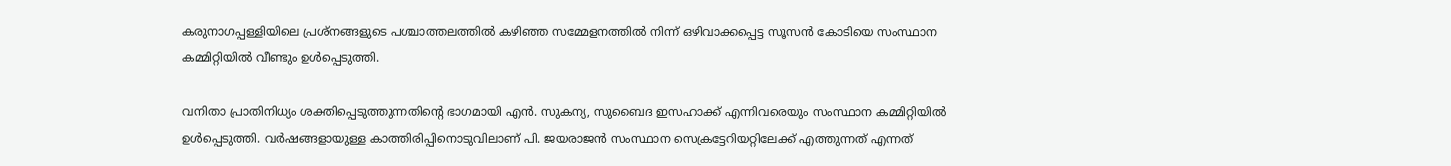കരുനാഗപ്പള്ളിയിലെ പ്രശ്നങ്ങളുടെ പശ്ചാത്തലത്തിൽ കഴിഞ്ഞ സമ്മേളനത്തിൽ നിന്ന് ഒഴിവാക്കപ്പെട്ട സൂസൻ കോടിയെ സംസ്ഥാന കമ്മിറ്റിയിൽ വീണ്ടും ഉൾപ്പെടുത്തി.

വനിതാ പ്രാതിനിധ്യം ശക്തിപ്പെടുത്തുന്നതിന്റെ ഭാഗമായി എൻ. സുകന്യ, സുബൈദ ഇസഹാക്ക് എന്നിവരെയും സംസ്ഥാന കമ്മിറ്റിയിൽ ഉൾപ്പെടുത്തി. വർഷങ്ങളായുള്ള കാത്തിരിപ്പിനൊടുവിലാണ് പി. ജയരാജൻ സംസ്ഥാന സെക്രട്ടേറിയറ്റിലേക്ക് എത്തുന്നത് എന്നത്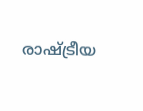രാഷ്ട്രീയ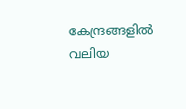കേന്ദ്രങ്ങളിൽ വലിയ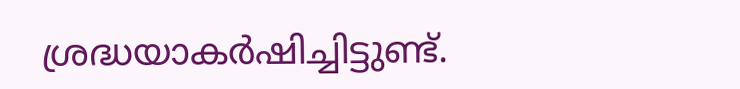ശ്രദ്ധയാകർഷിച്ചിട്ടുണ്ട്.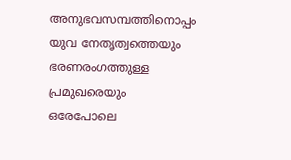അനുഭവസമ്പത്തിനൊപ്പം യുവ നേതൃത്വത്തെയും ഭരണരംഗത്തുള്ള പ്രമുഖരെയും ഒരേപോലെ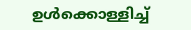ഉൾക്കൊള്ളിച്ച്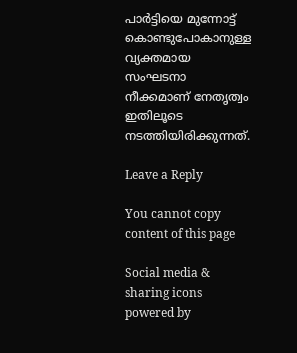പാർട്ടിയെ മുന്നോട്ട് കൊണ്ടുപോകാനുള്ള വ്യക്തമായ സംഘടനാ നീക്കമാണ് നേതൃത്വം ഇതിലൂടെ നടത്തിയിരിക്കുന്നത്.

Leave a Reply

You cannot copy content of this page

Social media & sharing icons powered by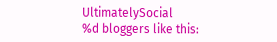UltimatelySocial
%d bloggers like this: